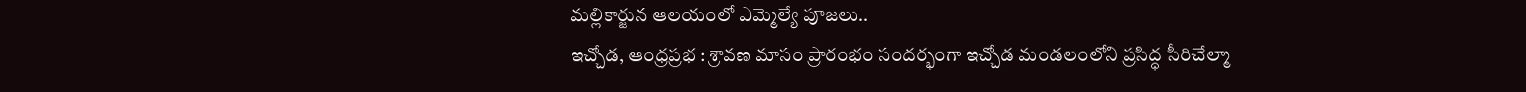మల్లికార్జున ఆలయంలో ఎమ్మెల్యే పూజలు..
ఇచ్చోడ, ఆంధ్రప్రభ : శ్రావణ మాసం ప్రారంభం సందర్భంగా ఇచ్చోడ మండలంలోని ప్రసిద్ధ సీరిచేల్మా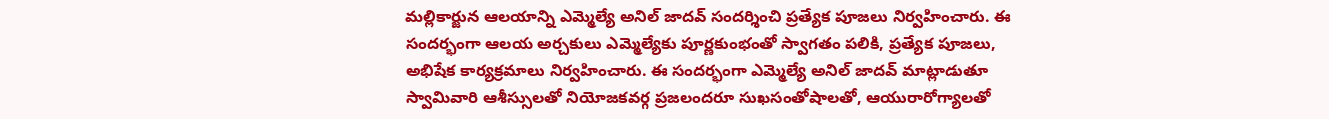మల్లికార్జున ఆలయాన్ని ఎమ్మెల్యే అనిల్ జాదవ్ సందర్శించి ప్రత్యేక పూజలు నిర్వహించారు. ఈ సందర్భంగా ఆలయ అర్చకులు ఎమ్మెల్యేకు పూర్ణకుంభంతో స్వాగతం పలికి, ప్రత్యేక పూజలు, అభిషేక కార్యక్రమాలు నిర్వహించారు. ఈ సందర్భంగా ఎమ్మెల్యే అనిల్ జాదవ్ మాట్లాడుతూ స్వామివారి ఆశీస్సులతో నియోజకవర్గ ప్రజలందరూ సుఖసంతోషాలతో, ఆయురారోగ్యాలతో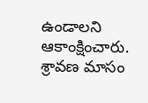ఉండాలని ఆకాంక్షించారు.
శ్రావణ మాసం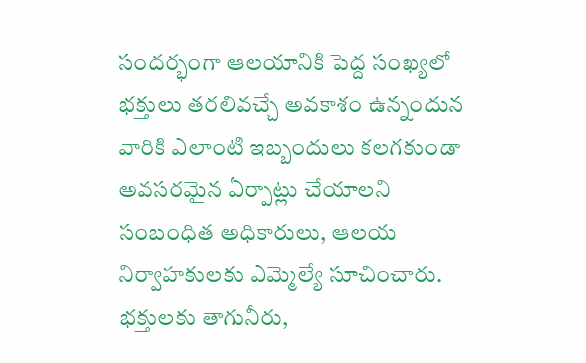సందర్భంగా ఆలయానికి పెద్ద సంఖ్యలో భక్తులు తరలివచ్చే అవకాశం ఉన్నందున వారికి ఎలాంటి ఇబ్బందులు కలగకుండా అవసరమైన ఏర్పాట్లు చేయాలని సంబంధిత అధికారులు, ఆలయ నిర్వాహకులకు ఎమ్మెల్యే సూచించారు. భక్తులకు తాగునీరు,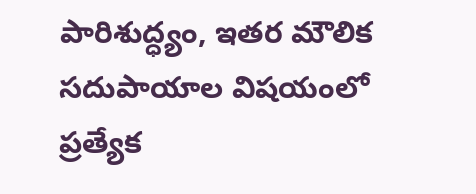పారిశుద్ధ్యం, ఇతర మౌలిక సదుపాయాల విషయంలో ప్రత్యేక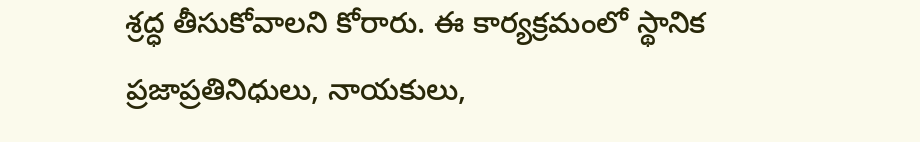శ్రద్ధ తీసుకోవాలని కోరారు. ఈ కార్యక్రమంలో స్థానిక ప్రజాప్రతినిధులు, నాయకులు,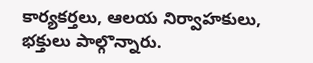కార్యకర్తలు, ఆలయ నిర్వాహకులు, భక్తులు పాల్గొన్నారు.